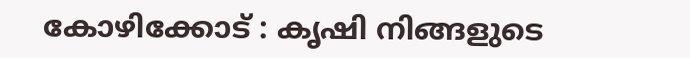കോഴിക്കോട് : കൃഷി നിങ്ങളുടെ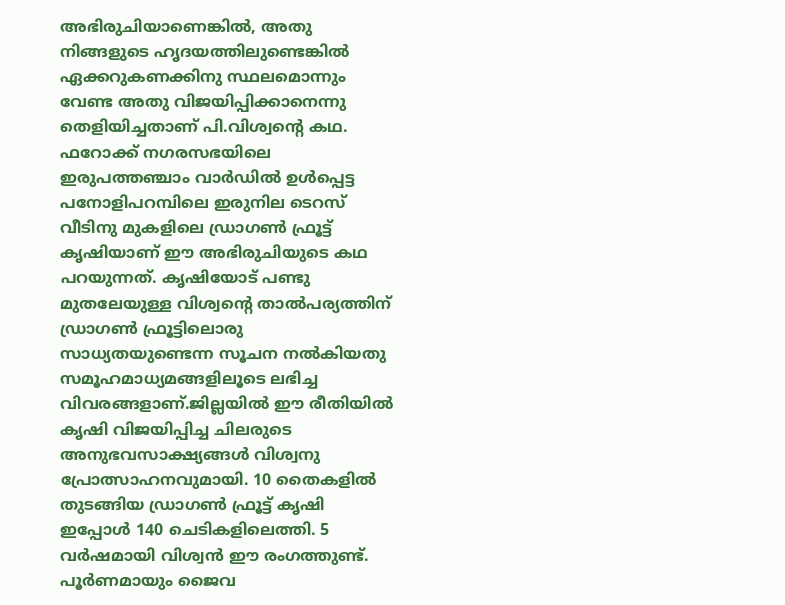അഭിരുചിയാണെങ്കിൽ, അതു നിങ്ങളുടെ ഹൃദയത്തിലുണ്ടെങ്കിൽ ഏക്കറുകണക്കിനു സ്ഥലമൊന്നും വേണ്ട അതു വിജയിപ്പിക്കാനെന്നു തെളിയിച്ചതാണ് പി.വിശ്വന്റെ കഥ. ഫറോക്ക് നഗരസഭയിലെ ഇരുപത്തഞ്ചാം വാർഡിൽ ഉൾപ്പെട്ട പനോളിപറമ്പിലെ ഇരുനില ടെറസ് വീടിനു മുകളിലെ ഡ്രാഗൺ ഫ്രൂട്ട് കൃഷിയാണ് ഈ അഭിരുചിയുടെ കഥ പറയുന്നത്. കൃഷിയോട് പണ്ടു മുതലേയുള്ള വിശ്വന്റെ താൽപര്യത്തിന് ഡ്രാഗൺ ഫ്രൂട്ടിലൊരു സാധ്യതയുണ്ടെന്ന സൂചന നൽകിയതു സമൂഹമാധ്യമങ്ങളിലൂടെ ലഭിച്ച വിവരങ്ങളാണ്.ജില്ലയിൽ ഈ രീതിയിൽ കൃഷി വിജയിപ്പിച്ച ചിലരുടെ അനുഭവസാക്ഷ്യങ്ങൾ വിശ്വനു പ്രോത്സാഹനവുമായി. 10 തൈകളിൽ തുടങ്ങിയ ഡ്രാഗൺ ഫ്രൂട്ട് കൃഷി ഇപ്പോൾ 140 ചെടികളിലെത്തി. 5 വർഷമായി വിശ്വൻ ഈ രംഗത്തുണ്ട്. പൂർണമായും ജൈവ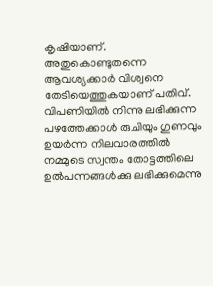കൃഷിയാണ്. അതുകൊണ്ടുതന്നെ ആവശ്യക്കാർ വിശ്വനെ തേടിയെത്തുകയാണ് പതിവ്. വിപണിയിൽ നിന്നു ലഭിക്കുന്ന പഴത്തേക്കാൾ രുചിയും ഗുണവും ഉയർന്ന നിലവാരത്തിൽ നമ്മുടെ സ്വന്തം തോട്ടത്തിലെ ഉൽപന്നങ്ങൾക്കു ലഭിക്കുമെന്നു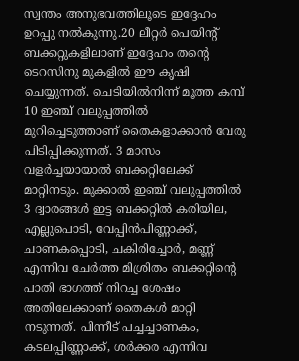സ്വന്തം അനുഭവത്തിലൂടെ ഇദ്ദേഹം ഉറപ്പു നൽകുന്നു.20 ലീറ്റർ പെയിന്റ് ബക്കറ്റുകളിലാണ് ഇദ്ദേഹം തന്റെ ടെറസിനു മുകളിൽ ഈ കൃഷി ചെയ്യുന്നത്. ചെടിയിൽനിന്ന് മൂത്ത കമ്പ് 10 ഇഞ്ച് വലുപ്പത്തിൽ മുറിച്ചെടുത്താണ് തൈകളാക്കാൻ വേരു പിടിപ്പിക്കുന്നത്. 3 മാസം വളർച്ചയായാൽ ബക്കറ്റിലേക്ക് മാറ്റിനടും. മുക്കാൽ ഇഞ്ച് വലുപ്പത്തിൽ 3 ദ്വാരങ്ങൾ ഇട്ട ബക്കറ്റിൽ കരിയില, എല്ലുപൊടി, വേപ്പിൻപിണ്ണാക്ക്, ചാണകപ്പൊടി, ചകിരിച്ചോർ, മണ്ണ് എന്നിവ ചേർത്ത മിശ്രിതം ബക്കറ്റിന്റെ പാതി ഭാഗത്ത് നിറച്ച ശേഷം അതിലേക്കാണ് തൈകൾ മാറ്റി നടുന്നത്. പിന്നീട് പച്ചച്ചാണകം, കടലപ്പിണ്ണാക്ക്, ശർക്കര എന്നിവ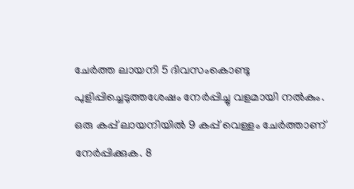ചേർത്ത ലായനി 5 ദിവസംകൊണ്ടു പുളിപ്പിച്ചെടുത്തശേഷം നേർപ്പിച്ചു വളമായി നൽകും. ഒരു കപ്പ് ലായനിയിൽ 9 കപ്പ് വെള്ളം ചേർത്താണ് നേർപ്പിക്കുക. 8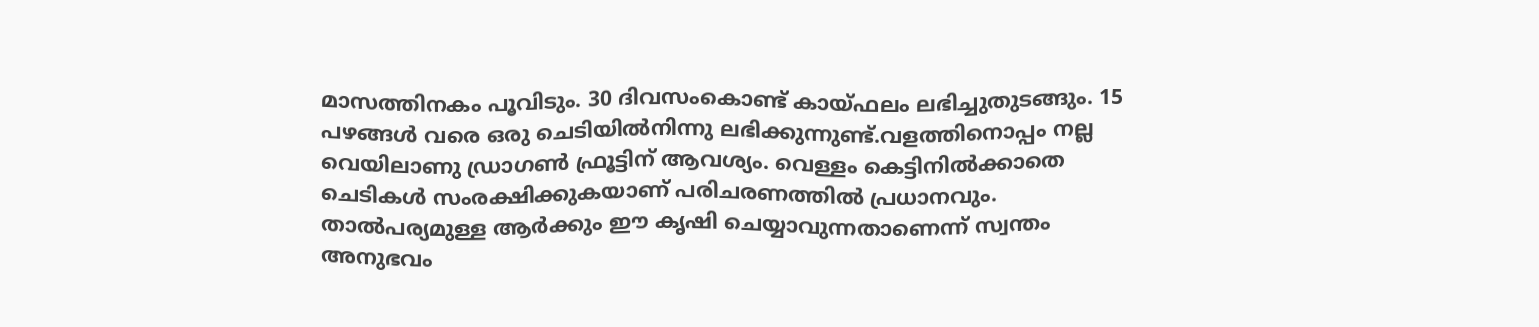മാസത്തിനകം പൂവിടും. 30 ദിവസംകൊണ്ട് കായ്ഫലം ലഭിച്ചുതുടങ്ങും. 15 പഴങ്ങൾ വരെ ഒരു ചെടിയിൽനിന്നു ലഭിക്കുന്നുണ്ട്.വളത്തിനൊപ്പം നല്ല വെയിലാണു ഡ്രാഗൺ ഫ്രൂട്ടിന് ആവശ്യം. വെള്ളം കെട്ടിനിൽക്കാതെ ചെടികൾ സംരക്ഷിക്കുകയാണ് പരിചരണത്തിൽ പ്രധാനവും. താൽപര്യമുള്ള ആർക്കും ഈ കൃഷി ചെയ്യാവുന്നതാണെന്ന് സ്വന്തം അനുഭവം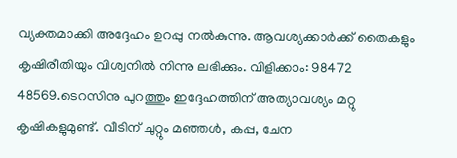വ്യക്തമാക്കി അദ്ദേഹം ഉറപ്പു നൽകുന്നു. ആവശ്യക്കാർക്ക് തൈകളും കൃഷിരീതിയും വിശ്വനിൽ നിന്നു ലഭിക്കും. വിളിക്കാം: 98472 48569.ടെറസിനു പുറത്തും ഇദ്ദേഹത്തിന് അത്യാവശ്യം മറ്റു കൃഷികളുമുണ്ട്. വീടിന് ചുറ്റും മഞ്ഞൾ, കപ്പ, ചേന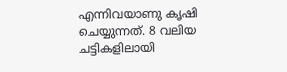എന്നിവയാണു കൃഷി ചെയ്യുന്നത്. 8 വലിയ ചട്ടികളിലായി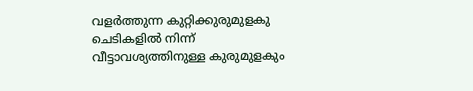വളർത്തുന്ന കുറ്റിക്കുരുമുളകു ചെടികളിൽ നിന്ന് വീട്ടാവശ്യത്തിനുള്ള കുരുമുളകും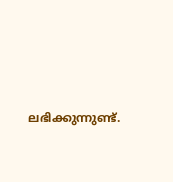ലഭിക്കുന്നുണ്ട്.